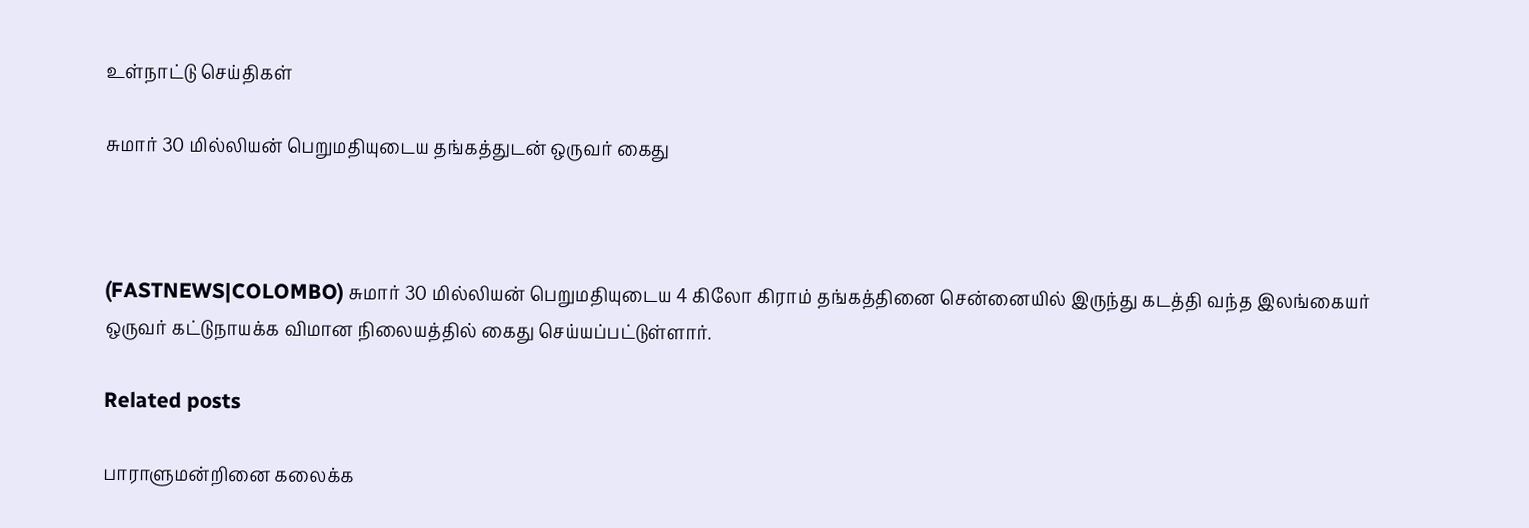உள்நாட்டு செய்திகள்

சுமார் 30 மில்லியன் பெறுமதியுடைய தங்கத்துடன் ஒருவர் கைது



(FASTNEWS|COLOMBO) சுமார் 30 மில்லியன் பெறுமதியுடைய 4 கிலோ கிராம் தங்கத்தினை சென்னையில் இருந்து கடத்தி வந்த இலங்கையர் ஒருவர் கட்டுநாயக்க விமான நிலையத்தில் கைது செய்யப்பட்டுள்ளார்.

Related posts

பாராளுமன்றினை கலைக்க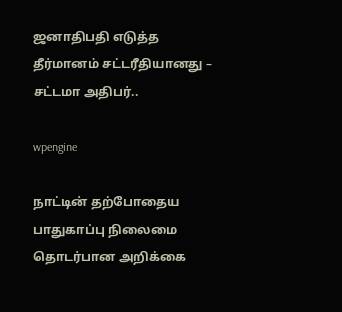ஜனாதிபதி எடுத்த தீர்மானம் சட்டரீதியானது – சட்டமா அதிபர்..

wpengine

நாட்டின் தற்போதைய பாதுகாப்பு நிலைமை தொடர்பான அறிக்கை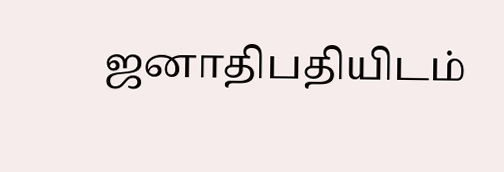ஜனாதிபதியிடம்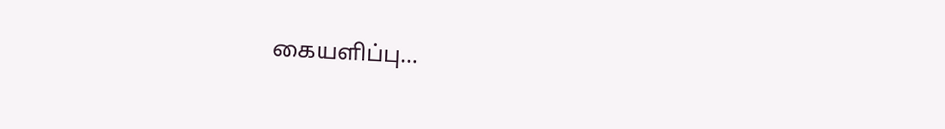கையளிப்பு…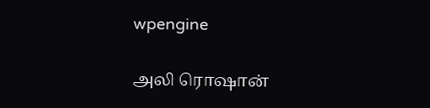wpengine

அலி ரொஷான்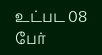உட்பட 08 பேர்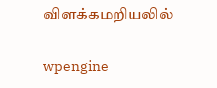விளக்கமறியலில்

wpengine